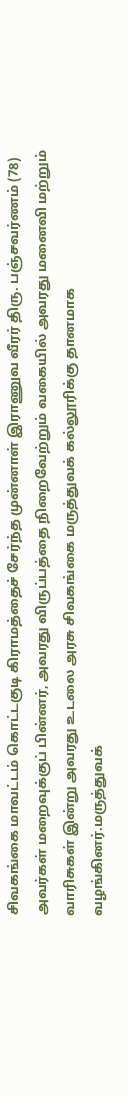சிவகங்கை மாவட்டம் கொட்டகுடி கிராமத்தைச் சேர்ந்த முன்னாள் இராணுவ வீரர் திரு. பஞ்சவர்ணம் (78) அவர்கள் மறைவுக்குப் பின்னர், அவரது விருப்பத்தை நிறைவேற்றும் வகையில் அவரது மனைவி மற்றும் வாரிசுகள் இன்று அவரது உடலை அரசு சிவகங்கை மருத்துவக் கல்லூரிக்கு தானமாக வழங்கினர்.மருத்துவக்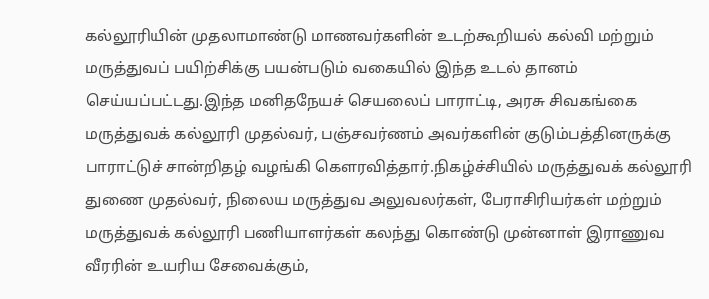கல்லூரியின் முதலாமாண்டு மாணவர்களின் உடற்கூறியல் கல்வி மற்றும் மருத்துவப் பயிற்சிக்கு பயன்படும் வகையில் இந்த உடல் தானம் செய்யப்பட்டது.இந்த மனிதநேயச் செயலைப் பாராட்டி, அரசு சிவகங்கை மருத்துவக் கல்லூரி முதல்வர், பஞ்சவர்ணம் அவர்களின் குடும்பத்தினருக்கு பாராட்டுச் சான்றிதழ் வழங்கி கௌரவித்தார்.நிகழ்ச்சியில் மருத்துவக் கல்லூரி துணை முதல்வர், நிலைய மருத்துவ அலுவலர்கள், பேராசிரியர்கள் மற்றும் மருத்துவக் கல்லூரி பணியாளர்கள் கலந்து கொண்டு முன்னாள் இராணுவ வீரரின் உயரிய சேவைக்கும்,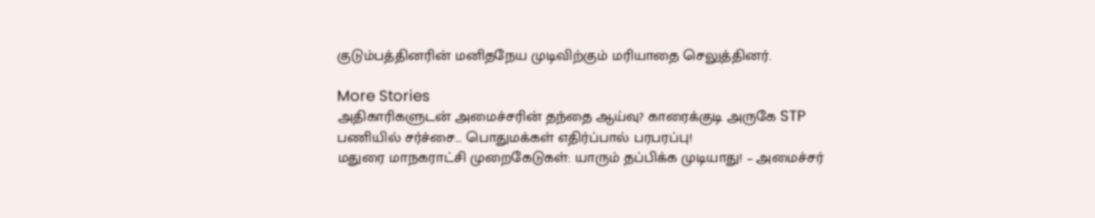குடும்பத்தினரின் மனிதநேய முடிவிற்கும் மரியாதை செலுத்தினர்.

More Stories
அதிகாரிகளுடன் அமைச்சரின் தந்தை ஆய்வு? காரைக்குடி அருகே STP பணியில் சர்ச்சை… பொதுமக்கள் எதிர்ப்பால் பரபரப்பு!
மதுரை மாநகராட்சி முறைகேடுகள்: யாரும் தப்பிக்க முடியாது! – அமைச்சர்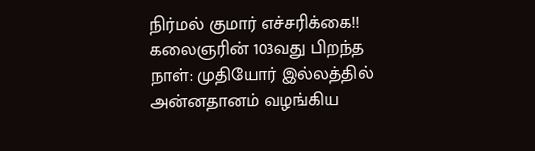நிர்மல் குமார் எச்சரிக்கை!!
கலைஞரின் 103வது பிறந்த நாள்: முதியோர் இல்லத்தில் அன்னதானம் வழங்கிய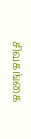சிவகங்கை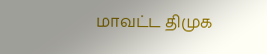மாவட்ட திமுக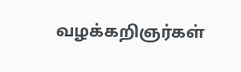வழக்கறிஞர்கள்